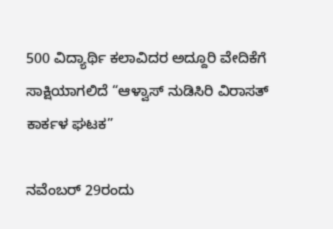500 ವಿದ್ಯಾರ್ಥಿ ಕಲಾವಿದರ ಅದ್ದೂರಿ ವೇದಿಕೆಗೆ ಸಾಕ್ಷಿಯಾಗಲಿದೆ “ಆಳ್ವಾಸ್ ನುಡಿಸಿರಿ ವಿರಾಸತ್ ಕಾರ್ಕಳ ಘಟಕ”

ನವೆಂಬರ್ 29ರಂದು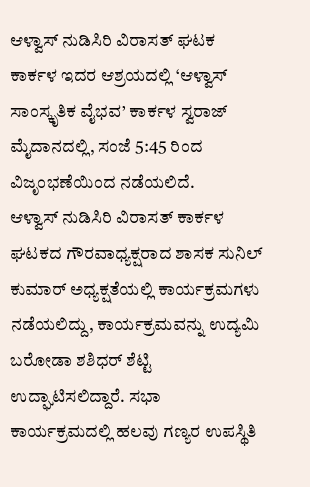ಆಳ್ವಾಸ್ ನುಡಿಸಿರಿ ವಿರಾಸತ್ ಘಟಕ ಕಾರ್ಕಳ ಇದರ ಆಶ್ರಯದಲ್ಲಿ ‘ಆಳ್ವಾಸ್ ಸಾಂಸ್ಕೃತಿಕ ವೈಭವ’ ಕಾರ್ಕಳ ಸ್ವರಾಜ್ ಮೈದಾನದಲ್ಲಿ, ಸಂಜೆ 5:45 ರಿಂದ ವಿಜೃಂಭಣೆಯಿಂದ ನಡೆಯಲಿದೆ.
ಆಳ್ವಾಸ್ ನುಡಿಸಿರಿ ವಿರಾಸತ್ ಕಾರ್ಕಳ ಘಟಕದ ಗೌರವಾಧ್ಯಕ್ಷರಾದ ಶಾಸಕ ಸುನಿಲ್ ಕುಮಾರ್ ಅಧ್ಯಕ್ಷತೆಯಲ್ಲಿ ಕಾರ್ಯಕ್ರಮಗಳು ನಡೆಯಲಿದ್ದು, ಕಾರ್ಯಕ್ರಮವನ್ನು ಉದ್ಯಮಿ ಬರೋಡಾ ಶಶಿಧರ್ ಶೆಟ್ಟಿ ಉದ್ಘಾಟಿಸಲಿದ್ದಾರೆ. ಸಭಾ ಕಾರ್ಯಕ್ರಮದಲ್ಲಿ ಹಲವು ಗಣ್ಯರ ಉಪಸ್ಥಿತಿ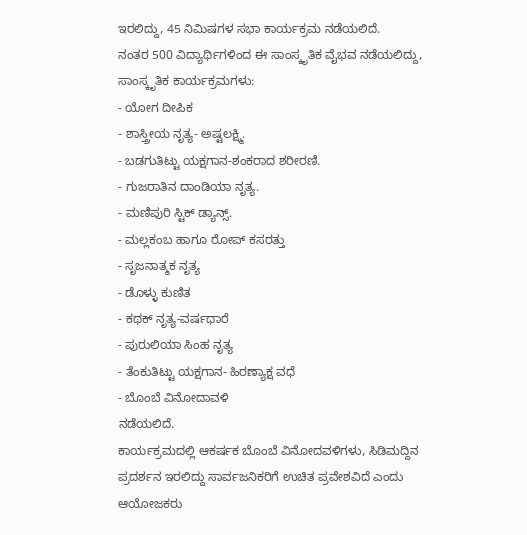ಇರಲಿದ್ದು, 45 ನಿಮಿಷಗಳ ಸಭಾ ಕಾರ್ಯಕ್ರಮ ನಡೆಯಲಿದೆ.
ನಂತರ 500 ವಿದ್ಯಾರ್ಥಿಗಳಿಂದ ಈ ಸಾಂಸ್ಕೃತಿಕ ವೈಭವ ನಡೆಯಲಿದ್ದು,
ಸಾಂಸ್ಕೃತಿಕ ಕಾರ್ಯಕ್ರಮಗಳು:
- ಯೋಗ ದೀಪಿಕ
- ಶಾಸ್ತ್ರೀಯ ನೃತ್ಯ- ಅಷ್ಟಲಕ್ಷ್ಮಿ.
- ಬಡಗುತಿಟ್ಟು ಯಕ್ಷಗಾನ-ಶಂಕರಾದ ಶರೀರಣಿ.
- ಗುಜರಾತಿನ ದಾಂಡಿಯಾ ನೃತ್ಯ.
- ಮಣಿಪುರಿ ಸ್ಟಿಕ್ ಡ್ಯಾನ್ಸ್.
- ಮಲ್ಲಕಂಬ ಹಾಗೂ ರೋಪ್ ಕಸರತ್ತು
- ಸೃಜನಾತ್ಮಕ ನೃತ್ಯ
- ಡೊಳ್ಳು ಕುಣಿತ
- ಕಥಕ್ ನೃತ್ಯ-ವರ್ಷಧಾರೆ
- ಪುರುಲಿಯಾ ಸಿಂಹ ನೃತ್ಯ
- ತೆಂಕುತಿಟ್ಟು ಯಕ್ಷಗಾನ- ಹಿರಣ್ಯಾಕ್ಷ ವಧೆ
- ಬೊಂಬೆ ವಿನೋದಾವಳಿ
ನಡೆಯಲಿದೆ.
ಕಾರ್ಯಕ್ರಮದಲ್ಲಿ ಆಕರ್ಷಕ ಬೊಂಬೆ ವಿನೋದವಳಿಗಳು, ಸಿಡಿಮದ್ದಿನ ಪ್ರದರ್ಶನ ಇರಲಿದ್ದು ಸಾರ್ವಜನಿಕರಿಗೆ ಉಚಿತ ಪ್ರವೇಶವಿದೆ ಎಂದು ಆಯೋಜಕರು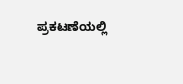ಪ್ರಕಟಣೆಯಲ್ಲಿ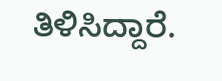ತಿಳಿಸಿದ್ದಾರೆ.